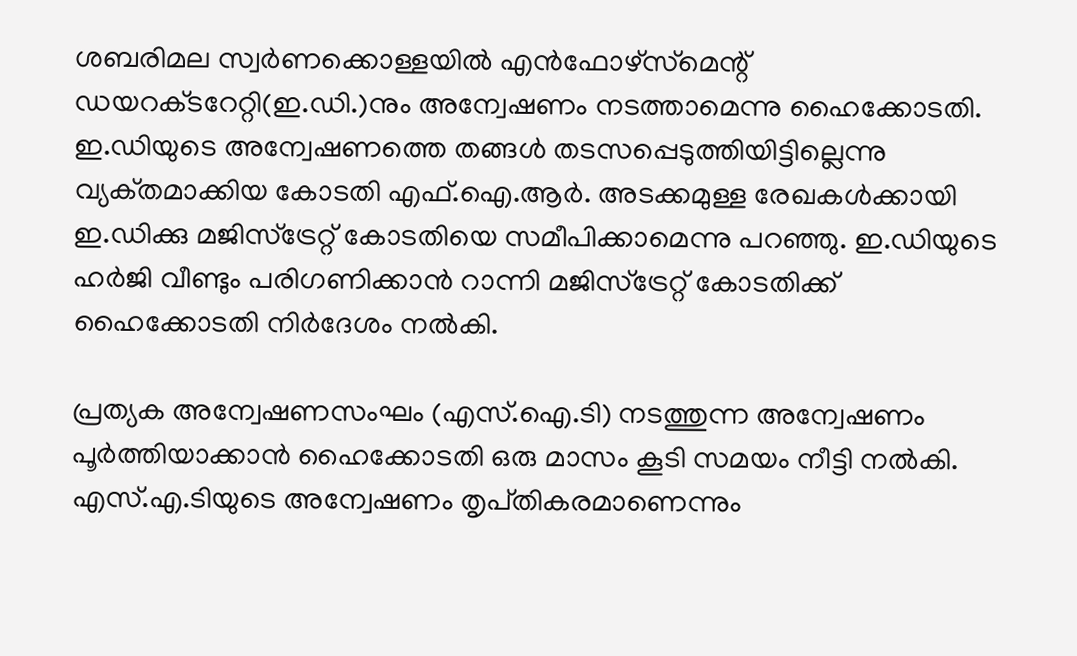ശബരിമല സ്വര്‍ണക്കൊള്ളയില്‍ എന്‍ഫോഴ്‌സ്‌മെന്റ്‌ ഡയറക്‌ടറേറ്റി(ഇ.ഡി.)നും അന്വേഷണം നടത്താമെന്നു ഹൈക്കോടതി. ഇ.ഡിയുടെ അന്വേഷണത്തെ തങ്ങള്‍ തടസപ്പെടുത്തിയിട്ടില്ലെന്നു വ്യക്‌തമാക്കിയ കോടതി എഫ്‌.ഐ.ആര്‍. അടക്കമുള്ള രേഖകള്‍ക്കായി ഇ.ഡിക്കു മജിസ്‌ട്രേറ്റ്‌ കോടതിയെ സമീപിക്കാമെന്നു പറഞ്ഞു. ഇ.ഡിയുടെ ഹര്‍ജി വീണ്ടും പരിഗണിക്കാന്‍ റാന്നി മജിസ്‌ട്രേറ്റ്‌ കോടതിക്ക്‌ ഹൈക്കോടതി നിര്‍ദേശം നല്‍കി.

പ്രത്യക അന്വേഷണസംഘം (എസ്‌.ഐ.ടി) നടത്തുന്ന അന്വേഷണം പൂര്‍ത്തിയാക്കാന്‍ ഹൈക്കോടതി ഒരു മാസം കൂടി സമയം നീട്ടി നല്‍കി. എസ്‌.എ.ടിയുടെ അന്വേഷണം തൃപ്‌തികരമാണെന്നും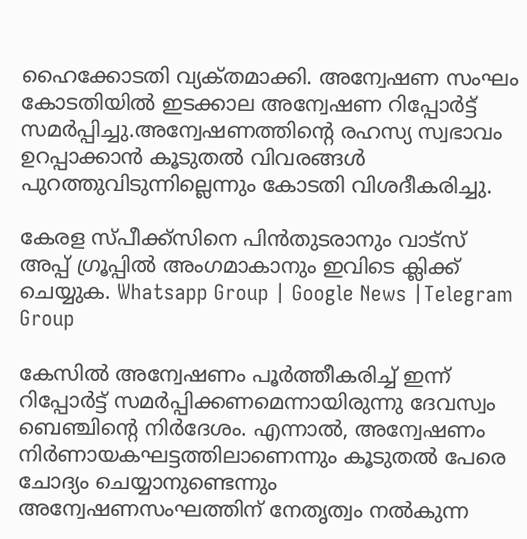ഹൈക്കോടതി വ്യക്‌തമാക്കി. അന്വേഷണ സംഘം കോടതിയില്‍ ഇടക്കാല അന്വേഷണ റിപ്പോര്‍ട്ട്‌ സമര്‍പ്പിച്ചു.അന്വേഷണത്തിന്റെ രഹസ്യ സ്വഭാവം ഉറപ്പാക്കാന്‍ കൂടുതല്‍ വിവരങ്ങള്‍ പുറത്തുവിടുന്നില്ലെന്നും കോടതി വിശദീകരിച്ചു.

കേരള സ്പീക്ക്സിനെ പിൻതുടരാനും വാട്സ് അപ്പ് ഗ്രൂപ്പിൽ അംഗമാകാനും ഇവിടെ ക്ലിക്ക് ചെയ്യുക. Whatsapp Group | Google News |Telegram Group

കേസില്‍ അന്വേഷണം പൂര്‍ത്തീകരിച്ച്‌ ഇന്ന്‌ റിപ്പോര്‍ട്ട്‌ സമര്‍പ്പിക്കണമെന്നായിരുന്നു ദേവസ്വം ബെഞ്ചിന്റെ നിര്‍ദേശം. എന്നാല്‍, അന്വേഷണം നിര്‍ണായകഘട്ടത്തിലാണെന്നും കൂടുതല്‍ പേരെ ചോദ്യം ചെയ്യാനുണ്ടെന്നും അന്വേഷണസംഘത്തിന്‌ നേതൃത്വം നല്‍കുന്ന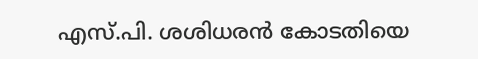എസ്‌.പി. ശശിധരന്‍ കോടതിയെ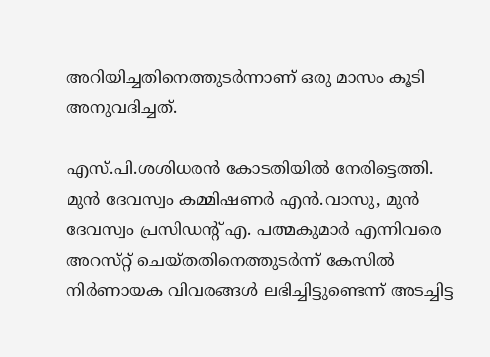അറിയിച്ചതിനെത്തുടര്‍ന്നാണ്‌ ഒരു മാസം കൂടി അനുവദിച്ചത്‌.

എസ്‌.പി.ശശിധരന്‍ കോടതിയില്‍ നേരിട്ടെത്തി. മുന്‍ ദേവസ്വം കമ്മിഷണര്‍ എന്‍.വാസു, മുന്‍ ദേവസ്വം പ്രസിഡന്റ്‌ എ. പത്മകുമാര്‍ എന്നിവരെ അറസ്‌റ്റ്‌ ചെയ്‌തതിനെത്തുടര്‍ന്ന്‌ കേസില്‍ നിര്‍ണായക വിവരങ്ങള്‍ ലഭിച്ചിട്ടുണ്ടെന്ന്‌ അടച്ചിട്ട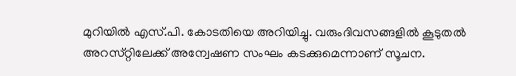മുറിയില്‍ എസ്‌.പി. കോടതിയെ അറിയിച്ചു. വരുംദിവസങ്ങളില്‍ കൂടുതല്‍ അറസ്‌റ്റിലേക്ക്‌ അന്വേഷണ സംഘം കടക്കുമെന്നാണ്‌ സൂചന.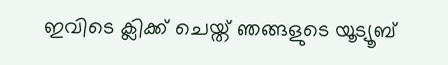ഇവിടെ ക്ലിക്ക് ചെയ്ത് ഞങ്ങളുടെ യൂട്യൂബ്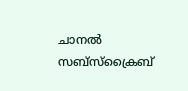ചാനൽ സബ്സ്ക്രൈബ്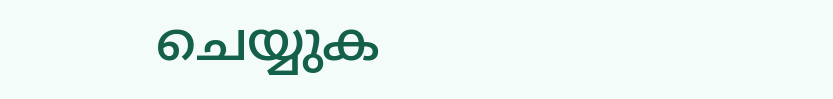ചെയ്യുക